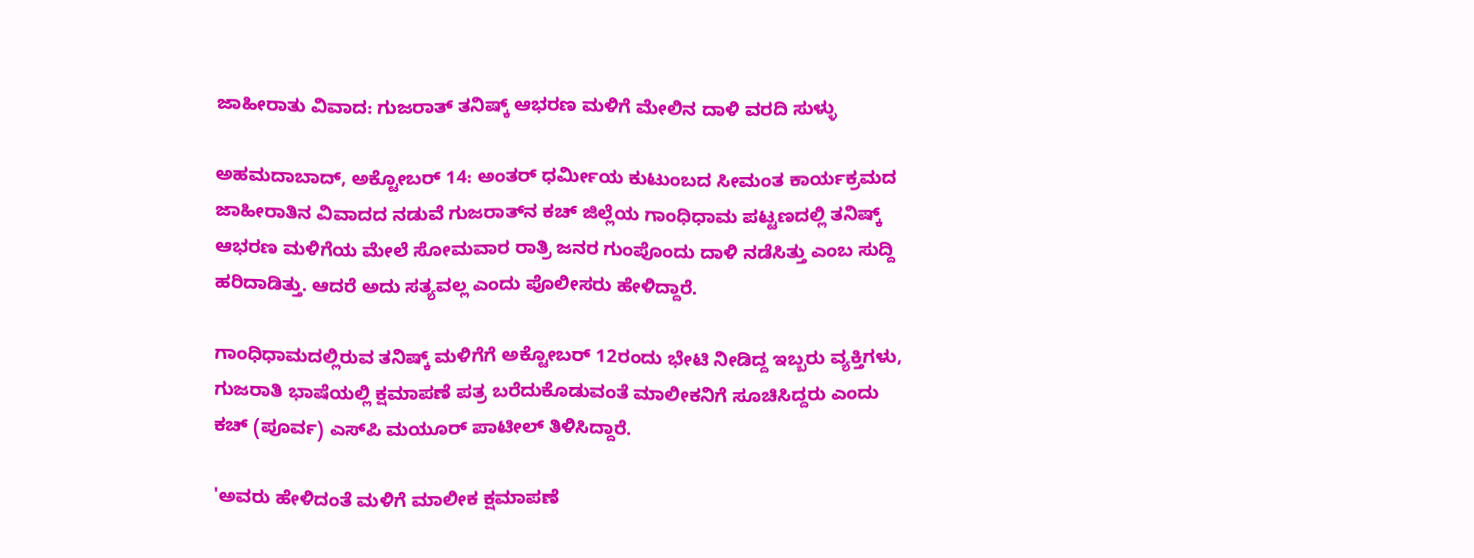ಜಾಹೀರಾತು ವಿವಾದ: ಗುಜರಾತ್ ತನಿಷ್ಕ್ ಆಭರಣ ಮಳಿಗೆ ಮೇಲಿನ ದಾಳಿ ವರದಿ ಸುಳ್ಳು

ಅಹಮದಾಬಾದ್, ಅಕ್ಟೋಬರ್ 14: ಅಂತರ್ ಧರ್ಮೀಯ ಕುಟುಂಬದ ಸೀಮಂತ ಕಾರ್ಯಕ್ರಮದ ಜಾಹೀರಾತಿನ ವಿವಾದದ ನಡುವೆ ಗುಜರಾತ್‌ನ ಕಚ್ ಜಿಲ್ಲೆಯ ಗಾಂಧಿಧಾಮ ಪಟ್ಟಣದಲ್ಲಿ ತನಿಷ್ಕ್ ಆಭರಣ ಮಳಿಗೆಯ ಮೇಲೆ ಸೋಮವಾರ ರಾತ್ರಿ ಜನರ ಗುಂಪೊಂದು ದಾಳಿ ನಡೆಸಿತ್ತು ಎಂಬ ಸುದ್ದಿ ಹರಿದಾಡಿತ್ತು. ಆದರೆ ಅದು ಸತ್ಯವಲ್ಲ ಎಂದು ಪೊಲೀಸರು ಹೇಳಿದ್ದಾರೆ.

ಗಾಂಧಿಧಾಮದಲ್ಲಿರುವ ತನಿಷ್ಕ್ ಮಳಿಗೆಗೆ ಅಕ್ಟೋಬರ್ 12ರಂದು ಭೇಟಿ ನೀಡಿದ್ದ ಇಬ್ಬರು ವ್ಯಕ್ತಿಗಳು, ಗುಜರಾತಿ ಭಾಷೆಯಲ್ಲಿ ಕ್ಷಮಾಪಣೆ ಪತ್ರ ಬರೆದುಕೊಡುವಂತೆ ಮಾಲೀಕನಿಗೆ ಸೂಚಿಸಿದ್ದರು ಎಂದು ಕಚ್ (ಪೂರ್ವ) ಎಸ್‌ಪಿ ಮಯೂರ್ ಪಾಟೀಲ್ ತಿಳಿಸಿದ್ದಾರೆ.

'ಅವರು ಹೇಳಿದಂತೆ ಮಳಿಗೆ ಮಾಲೀಕ ಕ್ಷಮಾಪಣೆ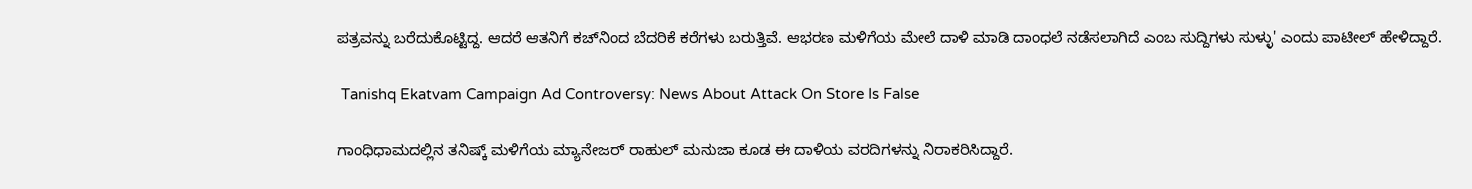ಪತ್ರವನ್ನು ಬರೆದುಕೊಟ್ಟಿದ್ದ. ಆದರೆ ಆತನಿಗೆ ಕಚ್‌ನಿಂದ ಬೆದರಿಕೆ ಕರೆಗಳು ಬರುತ್ತಿವೆ. ಆಭರಣ ಮಳಿಗೆಯ ಮೇಲೆ ದಾಳಿ ಮಾಡಿ ದಾಂಧಲೆ ನಡೆಸಲಾಗಿದೆ ಎಂಬ ಸುದ್ದಿಗಳು ಸುಳ್ಳು' ಎಂದು ಪಾಟೀಲ್ ಹೇಳಿದ್ದಾರೆ.

 Tanishq Ekatvam Campaign Ad Controversy: News About Attack On Store Is False

ಗಾಂಧಿಧಾಮದಲ್ಲಿನ ತನಿಷ್ಕ್ ಮಳಿಗೆಯ ಮ್ಯಾನೇಜರ್ ರಾಹುಲ್ ಮನುಜಾ ಕೂಡ ಈ ದಾಳಿಯ ವರದಿಗಳನ್ನು ನಿರಾಕರಿಸಿದ್ದಾರೆ.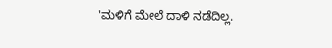'ಮಳಿಗೆ ಮೇಲೆ ದಾಳಿ ನಡೆದಿಲ್ಲ.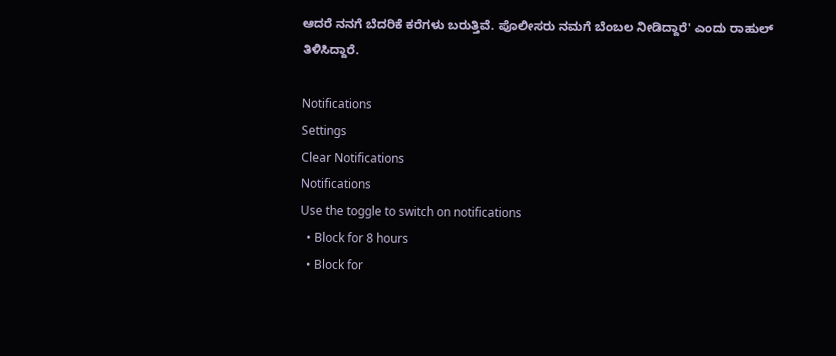ಆದರೆ ನನಗೆ ಬೆದರಿಕೆ ಕರೆಗಳು ಬರುತ್ತಿವೆ. ಪೊಲೀಸರು ನಮಗೆ ಬೆಂಬಲ ನೀಡಿದ್ದಾರೆ' ಎಂದು ರಾಹುಲ್ ತಿಳಿಸಿದ್ದಾರೆ.

Notifications
Settings
Clear Notifications
Notifications
Use the toggle to switch on notifications
  • Block for 8 hours
  • Block for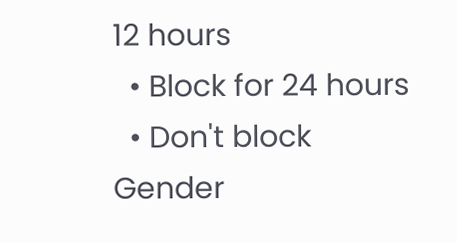12 hours
  • Block for 24 hours
  • Don't block
Gender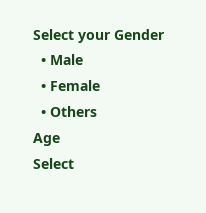Select your Gender
  • Male
  • Female
  • Others
Age
Select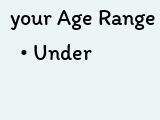your Age Range
  • Under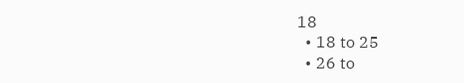18
  • 18 to 25
  • 26 to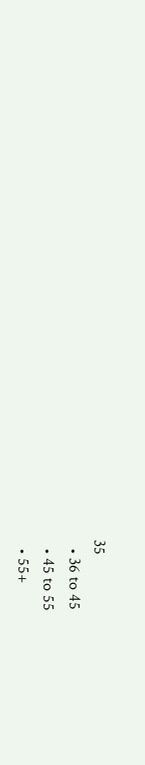35
  • 36 to 45
  • 45 to 55
  • 55+